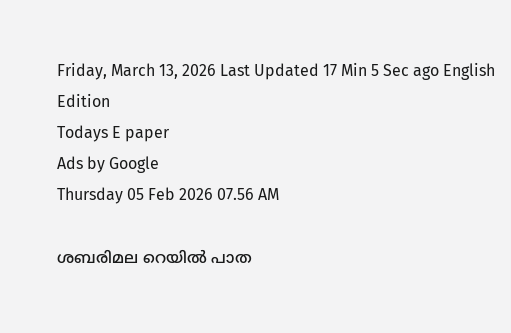Friday, March 13, 2026 Last Updated 17 Min 5 Sec ago English Edition
Todays E paper
Ads by Google
Thursday 05 Feb 2026 07.56 AM

ശബരിമല റെയില്‍ പാത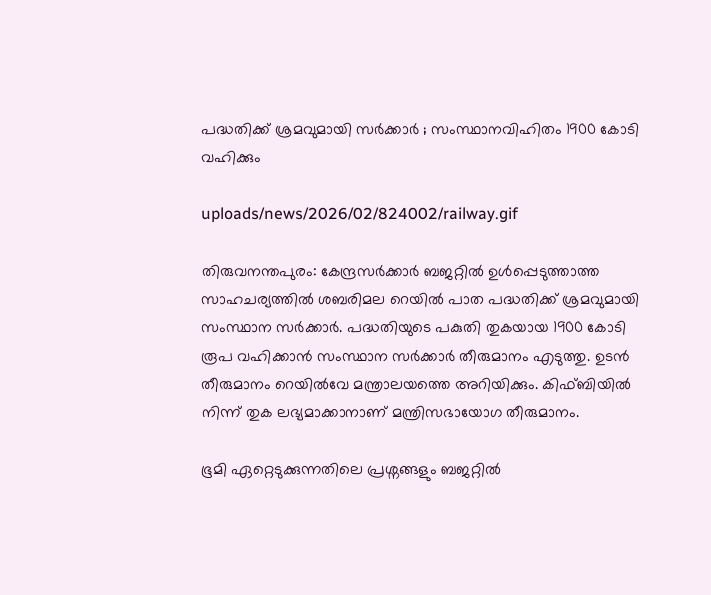പദ്ധതിക്ക് ശ്രമവുമായി സര്‍ക്കാര്‍ ; സംസ്ഥാനവിഹിതം 1900 കോടി വഹിക്കും

uploads/news/2026/02/824002/railway.gif

തിരുവനന്തപുരം: കേന്ദ്രസര്‍ക്കാര്‍ ബജറ്റില്‍ ഉള്‍പ്പെടുത്താത്ത സാഹചര്യത്തില്‍ ശബരിമല റെയില്‍ പാത പദ്ധതിക്ക് ശ്രമവുമായി സംസ്ഥാന സര്‍ക്കാര്‍. പദ്ധതിയുടെ പകുതി തുകയായ 1900 കോടി രൂപ വഹിക്കാന്‍ സംസ്ഥാന സര്‍ക്കാര്‍ തീരുമാനം എടുത്തു. ഉടന്‍ തീരുമാനം റെയില്‍വേ മന്ത്രാലയത്തെ അറിയിക്കും. കിഫ്ബിയില്‍ നിന്ന് തുക ലഭ്യമാക്കാനാണ് മന്ത്രിസഭായോഗ തീരുമാനം.

ഭൂമി ഏറ്റെടുക്കുന്നതിലെ പ്രശ്നങ്ങളും ബജറ്റില്‍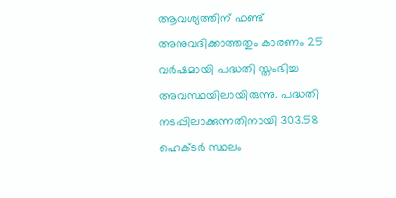ആവശ്യത്തിന് ഫണ്ട് അനുവദിക്കാത്തതും കാരണം 25 വര്‍ഷമായി പദ്ധതി സ്തംഭിച്ച അവസ്ഥയിലായിരുന്നു. പദ്ധതി നടപ്പിലാക്കുന്നതിനായി 303.58 ഹെക്ടര്‍ സ്ഥലം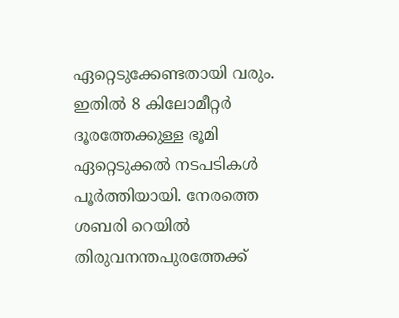ഏറ്റെടുക്കേണ്ടതായി വരും. ഇതില്‍ 8 കിലോമീറ്റര്‍ ദൂരത്തേക്കുള്ള ഭൂമി ഏറ്റെടുക്കല്‍ നടപടികള്‍ പൂര്‍ത്തിയായി. നേരത്തെ ശബരി റെയില്‍ തിരുവനന്തപുരത്തേക്ക്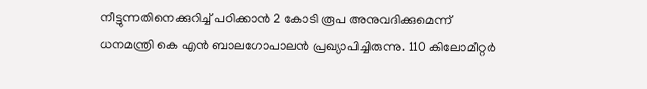നീട്ടുന്നതിനെക്കുറിച്ച് പഠിക്കാന്‍ 2 കോടി രൂപ അനുവദിക്കുമെന്ന് ധനമന്ത്രി കെ എന്‍ ബാലഗോപാലന്‍ പ്രഖ്യാപിച്ചിരുന്നു. 110 കിലോമീറ്റര്‍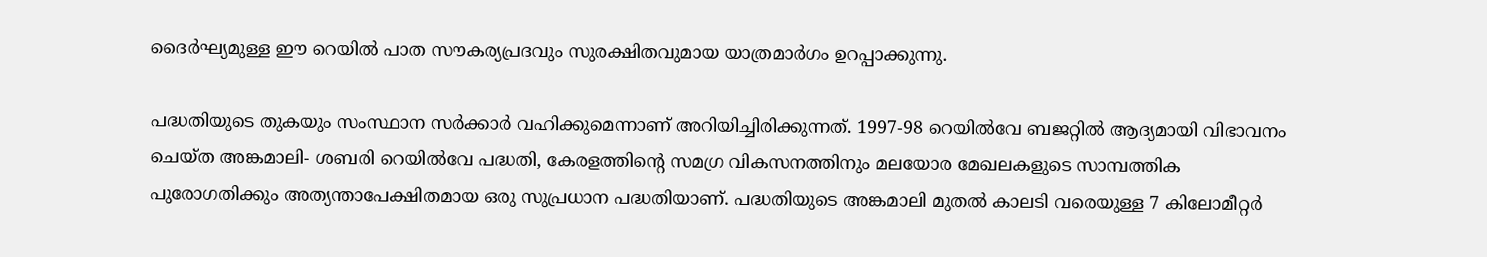ദൈര്‍ഘ്യമുള്ള ഈ റെയില്‍ പാത സൗകര്യപ്രദവും സുരക്ഷിതവുമായ യാത്രമാര്‍ഗം ഉറപ്പാക്കുന്നു.

പദ്ധതിയുടെ തുകയും സംസ്ഥാന സര്‍ക്കാര്‍ വഹിക്കുമെന്നാണ് അറിയിച്ചിരിക്കുന്നത്. 1997-98 റെയില്‍വേ ബജറ്റില്‍ ആദ്യമായി വിഭാവനം ചെയ്ത അങ്കമാലി- ശബരി റെയില്‍വേ പദ്ധതി, കേരളത്തിന്റെ സമഗ്ര വികസനത്തിനും മലയോര മേഖലകളുടെ സാമ്പത്തിക പുരോഗതിക്കും അത്യന്താപേക്ഷിതമായ ഒരു സുപ്രധാന പദ്ധതിയാണ്. പദ്ധതിയുടെ അങ്കമാലി മുതല്‍ കാലടി വരെയുള്ള 7 കിലോമീറ്റര്‍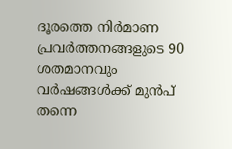ദൂരത്തെ നിര്‍മാണ പ്രവര്‍ത്തനങ്ങളുടെ 90 ശതമാനവും വര്‍ഷങ്ങള്‍ക്ക് മുന്‍പ് തന്നെ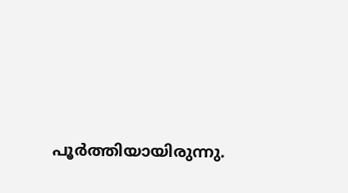പൂര്‍ത്തിയായിരുന്നു.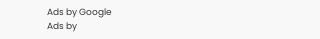Ads by Google
Ads by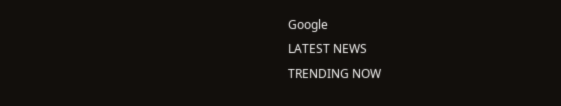Google
LATEST NEWS
TRENDING NOW